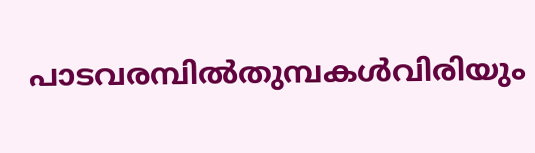പാടവരമ്പിൽതുമ്പകൾവിരിയും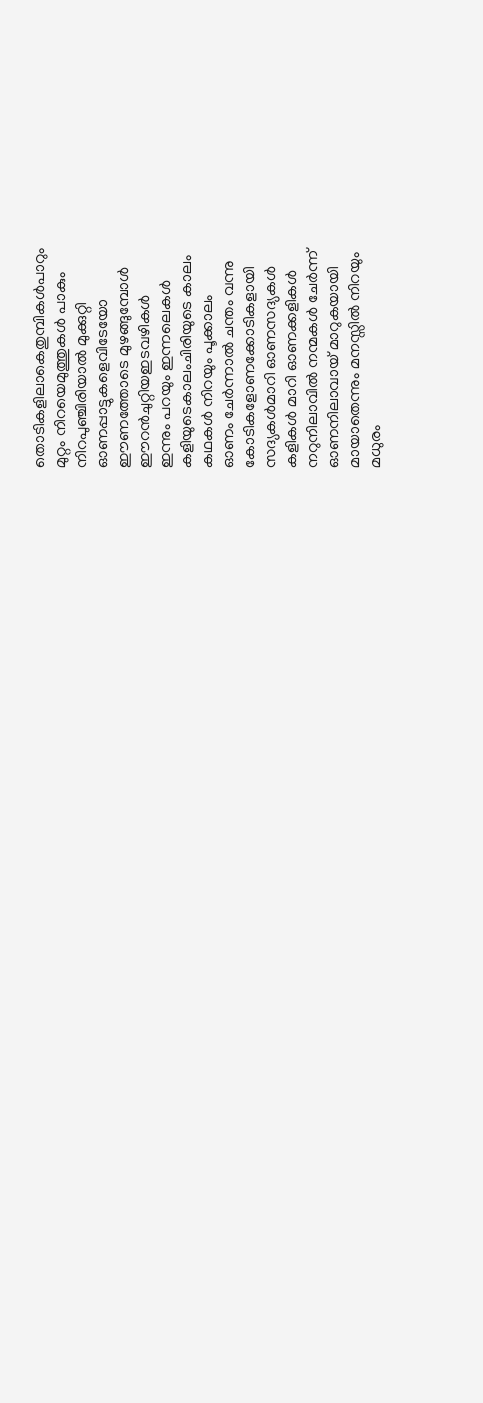തൊടികളിലാകെതുമ്പികൾപാറും
മുറ്റം നിറയെമുത്തുകൾ പാകും
നിറപുഞ്ചിരിയാൽ മുക്കുറ്റി
ഓണപ്പാട്ടുകളെവിടേയോ
ഈണത്തോടെ മുഴങ്ങുമ്പോൾ
ഈറൻചുറ്റിയഇടവഴികൾ
ഇന്നും പറയും ഇന്നലെകൾ
കളിയുടെകാലംചിരിയുടെ കാലം
കഥകൾ നിറയും പൂക്കാലം
ഓണം ചേർന്നാൽ ചന്തം വന്നു
കോടികളോണക്കോടികളായി
സദ്യകൾമാറി ഓണസദ്യകൾ
കളികൾ മാറി ഓണക്കളികൾ
നറുനിലാവിൽ നന്മകൾ ചേർന്ന്
ഓണനിലാവായ് മാറുകയായി
മായാതെന്നും മനസ്സിൽ നിറയും
മധുരം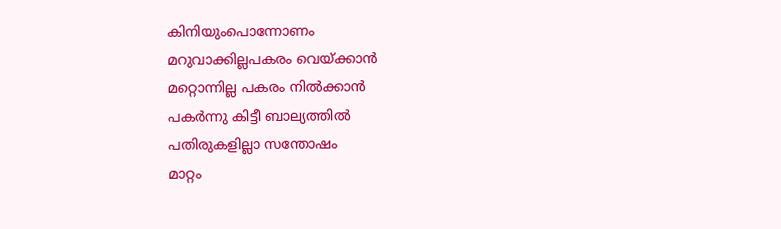കിനിയുംപൊന്നോണം
മറുവാക്കില്ലപകരം വെയ്ക്കാൻ
മറ്റൊന്നില്ല പകരം നിൽക്കാൻ
പകർന്നു കിട്ടീ ബാല്യത്തിൽ
പതിരുകളില്ലാ സന്തോഷം
മാറ്റം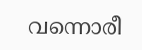വന്നൊരീ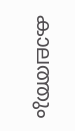കാലത്തും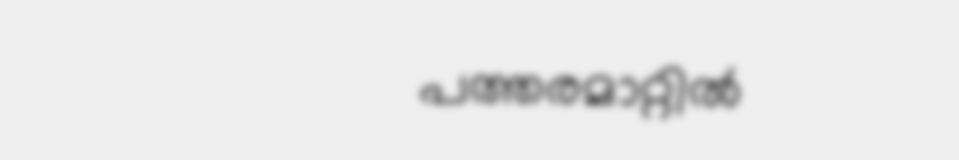പത്തരമാറ്റിൽ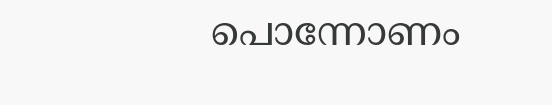പൊന്നോണം